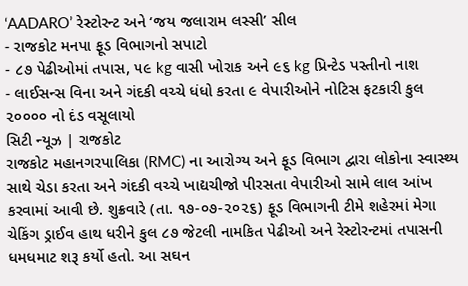‘AADARO’ રેસ્ટોરન્ટ અને ‘જય જલારામ લસ્સી’ સીલ
- રાજકોટ મનપા ફૂડ વિભાગનો સપાટો
- ૮૭ પેઢીઓમાં તપાસ, ૫૯ kg વાસી ખોરાક અને ૯૬ kg પ્રિન્ટેડ પસ્તીનો નાશ
- લાઈસન્સ વિના અને ગંદકી વચ્ચે ધંધો કરતા ૯ વેપારીઓને નોટિસ ફટકારી કુલ ૨૦૦૦૦ નો દંડ વસૂલાયો
સિટી ન્યૂઝ | રાજકોટ
રાજકોટ મહાનગરપાલિકા (RMC) ના આરોગ્ય અને ફૂડ વિભાગ દ્વારા લોકોના સ્વાસ્થ્ય સાથે ચેડા કરતા અને ગંદકી વચ્ચે ખાદ્યચીજો પીરસતા વેપારીઓ સામે લાલ આંખ કરવામાં આવી છે. શુક્રવારે (તા. ૧૭-૦૭-૨૦૨૬) ફૂડ વિભાગની ટીમે શહેરમાં મેગા ચેકિંગ ડ્રાઈવ હાથ ધરીને કુલ ૮૭ જેટલી નામકિત પેઢીઓ અને રેસ્ટોરન્ટમાં તપાસની ધમધમાટ શરૂ કર્યો હતો. આ સઘન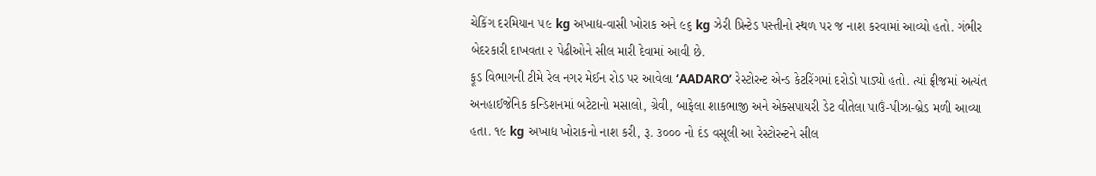ચેકિંગ દરમિયાન ૫૯ kg અખાદ્ય-વાસી ખોરાક અને ૯૬ kg ઝેરી પ્રિન્ટેડ પસ્તીનો સ્થળ પર જ નાશ કરવામાં આવ્યો હતો. ગંભીર બેદરકારી દાખવતા ૨ પેઢીઓને સીલ મારી દેવામાં આવી છે.
ફૂડ વિભાગની ટીમે રેલ નગર મેઈન રોડ પર આવેલા ‘AADARO’ રેસ્ટોરન્ટ એન્ડ કેટરિંગમાં દરોડો પાડ્યો હતો. ત્યાં ફ્રીજમાં અત્યંત અનહાઈજેનિક કન્ડિશનમાં બટેટાનો મસાલો, ગ્રેવી, બાફેલા શાકભાજી અને એક્સપાયરી ડેટ વીતેલા પાઉં-પીઝા-બ્રેડ મળી આવ્યા હતા. ૧૯ kg અખાદ્ય ખોરાકનો નાશ કરી, રૂ. ૩૦૦૦ નો દંડ વસૂલી આ રેસ્ટોરન્ટને સીલ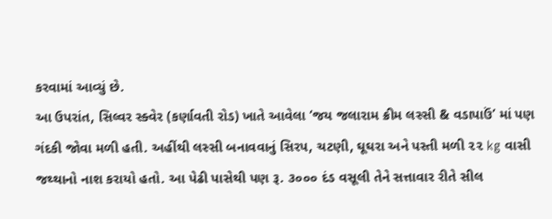કરવામાં આવ્યું છે.
આ ઉપરાંત, સિલ્વર સ્ક્વેર (કર્ણાવતી રોડ) ખાતે આવેલા ‘જય જલારામ ક્રીમ લસ્સી & વડાપાઉં’ માં પણ ગંદકી જોવા મળી હતી. અહીંથી લસ્સી બનાવવાનું સિરપ, ચટણી, ઘૂઘરા અને પસ્તી મળી ૨૨ kg વાસી જથ્થાનો નાશ કરાયો હતો. આ પેઢી પાસેથી પણ રૂ. ૩૦૦૦ દંડ વસૂલી તેને સત્તાવાર રીતે સીલ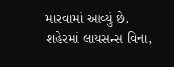મારવામાં આવ્યું છે.
શહેરમાં લાયસન્સ વિના,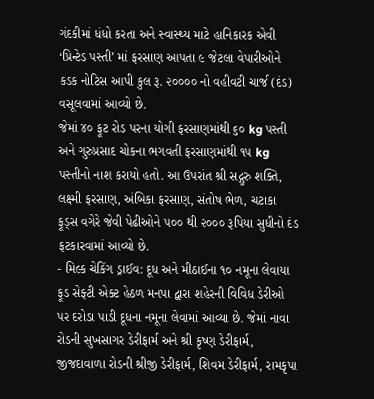ગંદકીમાં ધંધો કરતા અને સ્વાસ્થ્ય માટે હાનિકારક એવી ‘પ્રિન્ટેડ પસ્તી’ માં ફરસાણ આપતા ૯ જેટલા વેપારીઓને કડક નોટિસ આપી કુલ રૂ. ૨૦૦૦૦ નો વહીવટી ચાર્જ (દંડ) વસૂલવામાં આવ્યો છે.
જેમાં ૪૦ ફૂટ રોડ પરના યોગી ફરસાણમાંથી ૬૦ kg પસ્તી અને ગુરુપ્રસાદ ચોકના ભગવતી ફરસાણમાંથી ૧૫ kg પસ્તીનો નાશ કરાયો હતો. આ ઉપરાંત શ્રી સદ્ગુરુ શક્તિ, લક્ષ્મી ફરસાણ, અંબિકા ફરસાણ, સંતોષ ભેળ, ચટાકા ફૂડ્સ વગેરે જેવી પેઢીઓને ૫૦૦ થી ૨૦૦૦ રૂપિયા સુધીનો દંડ ફટકારવામાં આવ્યો છે.
- મિલ્ક ચેકિંગ ડ્રાઈવ: દૂધ અને મીઠાઈના ૧૦ નમૂના લેવાયા
ફૂડ સેફ્ટી એક્ટ હેઠળ મનપા દ્વારા શહેરની વિવિધ ડેરીઓ પર દરોડા પાડી દૂધના નમૂના લેવામાં આવ્યા છે. જેમાં નાવા રોડની સુખસાગર ડેરીફાર્મ અને શ્રી કૃષ્ણ ડેરીફાર્મ, જીજદાવાળા રોડની શ્રીજી ડેરીફાર્મ, શિવમ ડેરીફાર્મ, રામકૃપા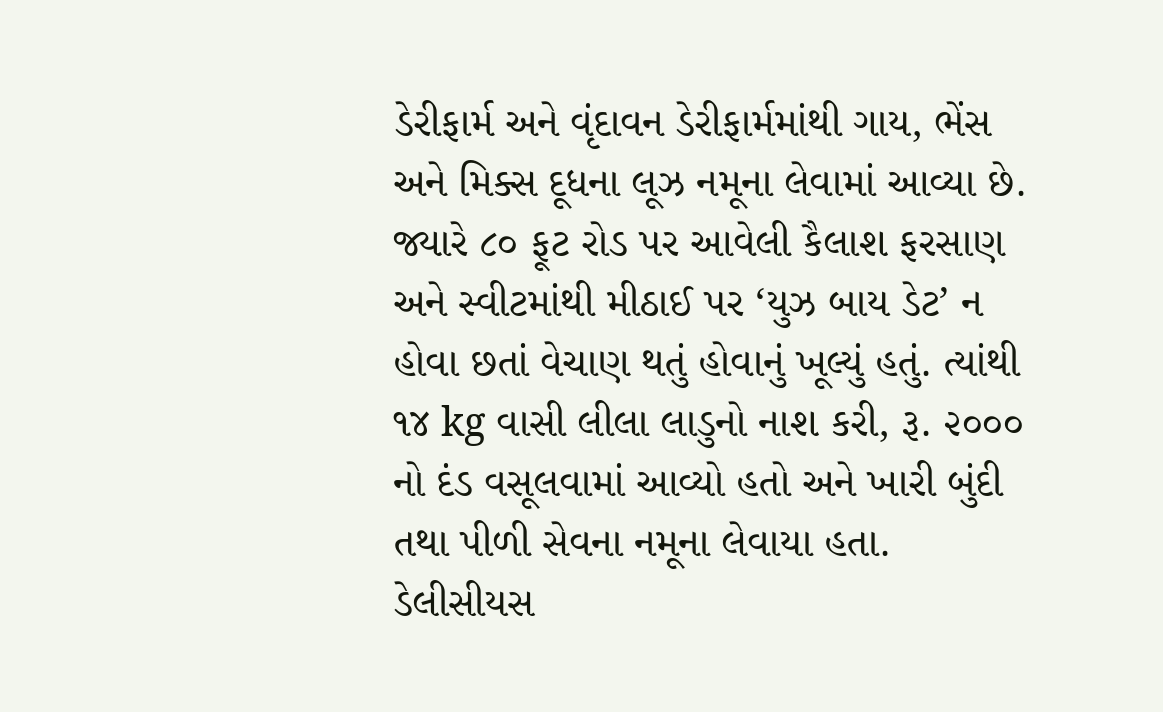ડેરીફાર્મ અને વૃંદાવન ડેરીફાર્મમાંથી ગાય, ભેંસ અને મિક્સ દૂધના લૂઝ નમૂના લેવામાં આવ્યા છે. જ્યારે ૮૦ ફૂટ રોડ પર આવેલી કૈલાશ ફરસાણ અને સ્વીટમાંથી મીઠાઈ પર ‘યુઝ બાય ડેટ’ ન હોવા છતાં વેચાણ થતું હોવાનું ખૂલ્યું હતું. ત્યાંથી ૧૪ kg વાસી લીલા લાડુનો નાશ કરી, રૂ. ૨૦૦૦ નો દંડ વસૂલવામાં આવ્યો હતો અને ખારી બુંદી તથા પીળી સેવના નમૂના લેવાયા હતા. ડેલીસીયસ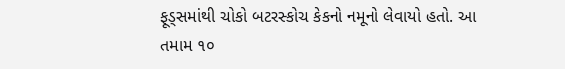ફૂડ્સમાંથી ચોકો બટરસ્કોચ કેકનો નમૂનો લેવાયો હતો. આ તમામ ૧૦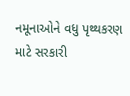નમૂનાઓને વધુ પૃથ્થકરણ માટે સરકારી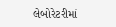લેબોરેટરીમાં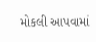મોકલી આપવામાં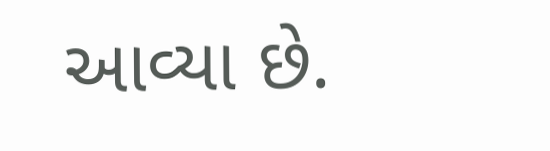આવ્યા છે.